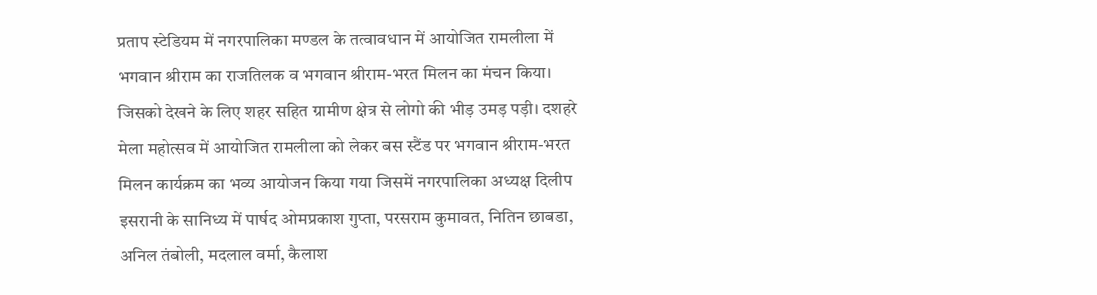प्रताप स्टेडियम में नगरपालिका मण्डल के तत्वावधान में आयोजित रामलीला में भगवान श्रीराम का राजतिलक व भगवान श्रीराम-भरत मिलन का मंचन किया। जिसको देखने के लिए शहर सहित ग्रामीण क्षेत्र से लोगो की भीड़ उमड़ पड़ी। दशहरे मेला महोत्सव में आयोजित रामलीला को लेकर बस स्टैंड पर भगवान श्रीराम-भरत मिलन कार्यक्रम का भव्य आयोजन किया गया जिसमें नगरपालिका अध्यक्ष दिलीप इसरानी के सानिध्य में पार्षद ओमप्रकाश गुप्ता, परसराम कुमावत, नितिन छाबडा, अनिल तंबोली, मदलाल वर्मा, कैलाश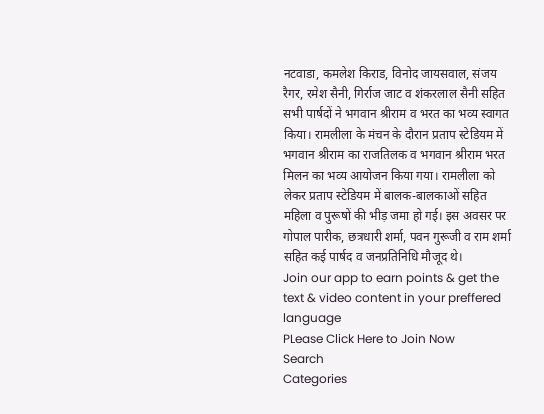नटवाडा, कमलेश किराड, विनोद जायसवाल, संजय रैगर, रमेश सैनी, गिर्राज जाट व शंकरलाल सैनी सहित सभी पार्षदों ने भगवान श्रीराम व भरत का भव्य स्वागत किया। रामलीला के मंचन के दौरान प्रताप स्टेडियम में भगवान श्रीराम का राजतिलक व भगवान श्रीराम भरत मिलन का भव्य आयोजन किया गया। रामलीला को लेकर प्रताप स्टेडियम में बालक-बालकाओं सहित महिला व पुरूषों की भीड़ जमा हो गई। इस अवसर पर गोपाल पारीक, छत्रधारी शर्मा, पवन गुरूजी व राम शर्मा सहित कई पार्षद व जनप्रतिनिधि मौजूद थे।
Join our app to earn points & get the text & video content in your preffered language
PLease Click Here to Join Now
Search
Categories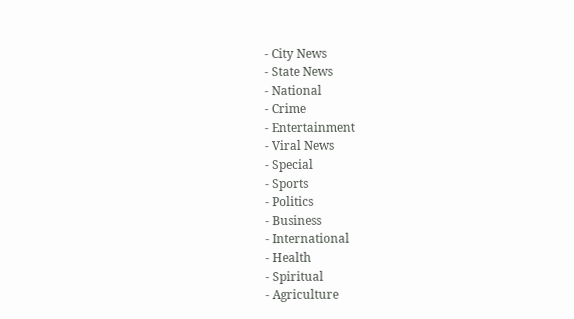- City News
- State News
- National
- Crime
- Entertainment
- Viral News
- Special
- Sports
- Politics
- Business
- International
- Health
- Spiritual
- Agriculture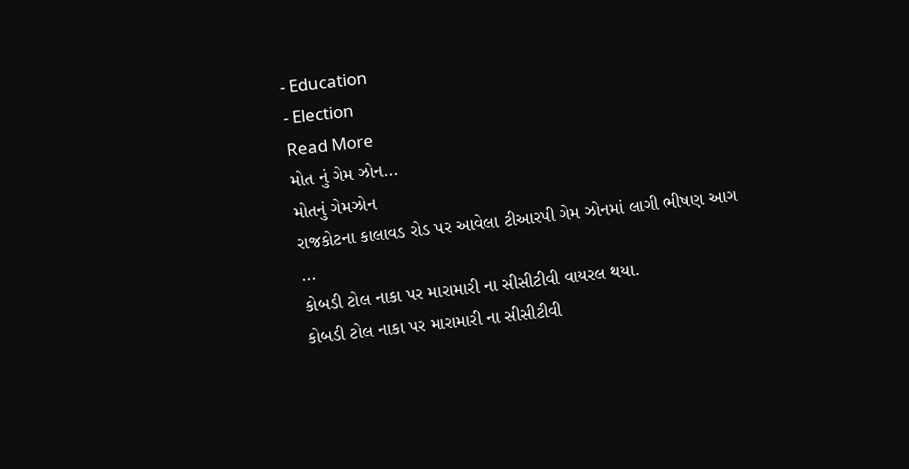- Education
- Election
Read More
મોત નું ગેમ ઝોન...
મોતનું ગેમઝોન
રાજકોટના કાલાવડ રોડ પર આવેલા ટીઆરપી ગેમ ઝોનમાં લાગી ભીષણ આગ
...
કોબડી ટોલ નાકા પર મારામારી ના સીસીટીવી વાયરલ થયા.
કોબડી ટોલ નાકા પર મારામારી ના સીસીટીવી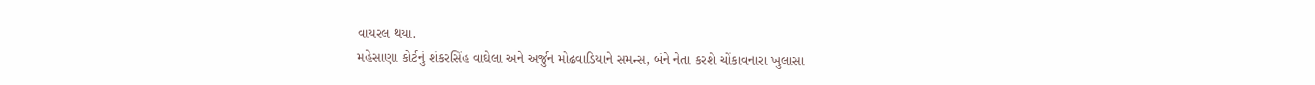વાયરલ થયા.
મહેસાણા કોર્ટનું શંકરસિંહ વાઘેલા અને અર્જુન મોઢવાડિયાને સમન્સ, બંને નેતા કરશે ચોંકાવનારા ખુલાસા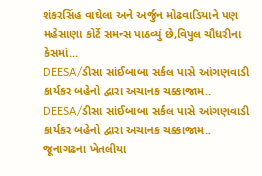શંકરસિંહ વાઘેલા અને અર્જુન મોઢવાડિયાને પણ મહેસાણા કોર્ટે સમન્સ પાઠવ્યું છે,વિપુલ ચૌધરીના કેસમાં...
DEESA/ડીસા સાંઈબાબા સર્કલ પાસે આંગણવાડી કાર્યકર બહેનો દ્વારા અચાનક ચક્કાજામ..
DEESA/ડીસા સાંઈબાબા સર્કલ પાસે આંગણવાડી કાર્યકર બહેનો દ્વારા અચાનક ચક્કાજામ..
જૂનાગઢના ખેતલીયા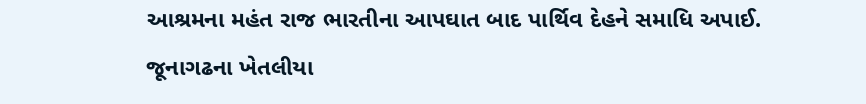આશ્રમના મહંત રાજ ભારતીના આપઘાત બાદ પાર્થિવ દેહને સમાધિ અપાઈ.
જૂનાગઢના ખેતલીયા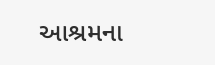આશ્રમના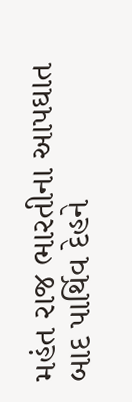મહંત રાજ ભારતીના આપઘાત બાદ પાર્થિવ દેહને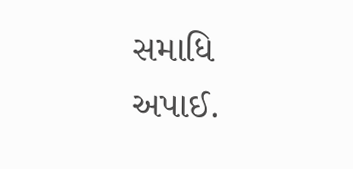સમાધિ અપાઈ.